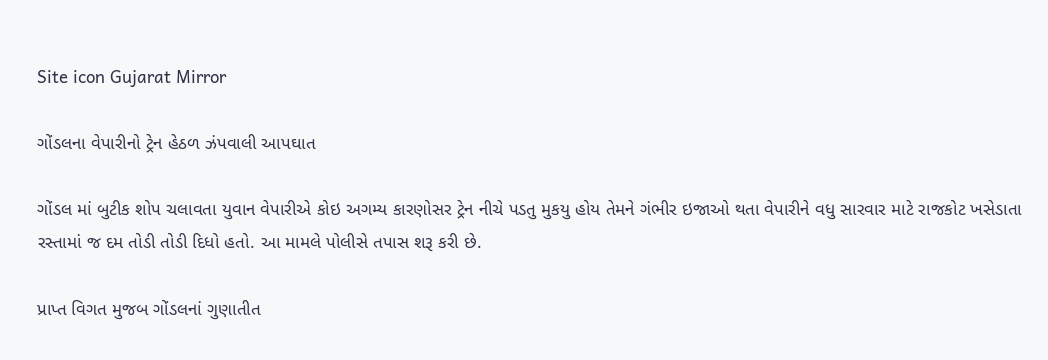Site icon Gujarat Mirror

ગોંડલના વેપારીનો ટ્રેન હેઠળ ઝંપવાલી આપઘાત

ગોંડલ માં બુટીક શોપ ચલાવતા યુવાન વેપારીએ કોઇ અગમ્ય કારણોસર ટ્રેન નીચે પડતુ મુકયુ હોય તેમને ગંભીર ઇજાઓ થતા વેપારીને વધુ સારવાર માટે રાજકોટ ખસેડાતા રસ્તામાં જ દમ તોડી તોડી દિધો હતો. આ મામલે પોલીસે તપાસ શરૂ કરી છે.

પ્રાપ્ત વિગત મુજબ ગોંડલનાં ગુણાતીત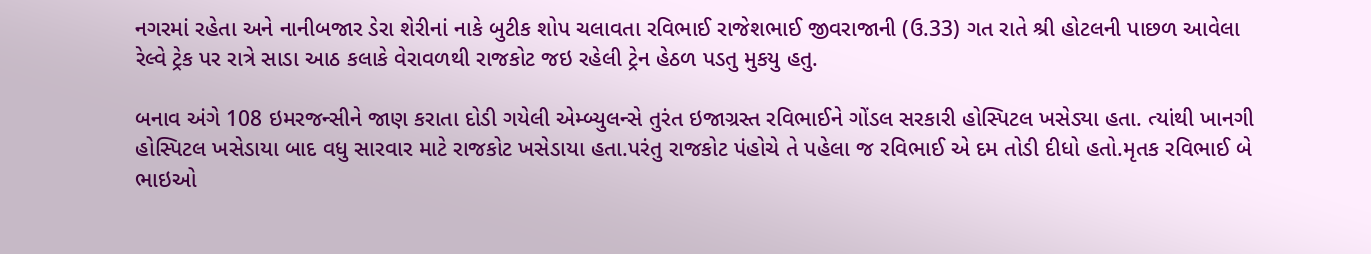નગરમાં રહેતા અને નાનીબજાર ડેરા શેરીનાં નાકે બુટીક શોપ ચલાવતા રવિભાઈ રાજેશભાઈ જીવરાજાની (ઉ.33) ગત રાતે શ્રી હોટલની પાછળ આવેલા રેલ્વે ટ્રેક પર રાત્રે સાડા આઠ કલાકે વેરાવળથી રાજકોટ જઇ રહેલી ટ્રેન હેઠળ પડતુ મુકયુ હતુ.

બનાવ અંગે 108 ઇમરજન્સીને જાણ કરાતા દોડી ગયેલી એમ્બ્યુલન્સે તુરંત ઇજાગ્રસ્ત રવિભાઈને ગોંડલ સરકારી હોસ્પિટલ ખસેડ્યા હતા. ત્યાંથી ખાનગી હોસ્પિટલ ખસેડાયા બાદ વધુ સારવાર માટે રાજકોટ ખસેડાયા હતા.પરંતુ રાજકોટ પંહોચે તે પહેલા જ રવિભાઈ એ દમ તોડી દીધો હતો.મૃતક રવિભાઈ બે ભાઇઓ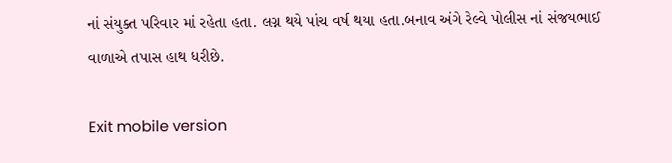નાં સંયુક્ત પરિવાર માં રહેતા હતા. લગ્ન થયે પાંચ વર્ષ થયા હતા.બનાવ અંગે રેલ્વે પોલીસ નાં સંજયભાઈ વાળાએ તપાસ હાથ ધરીછે.

Exit mobile version